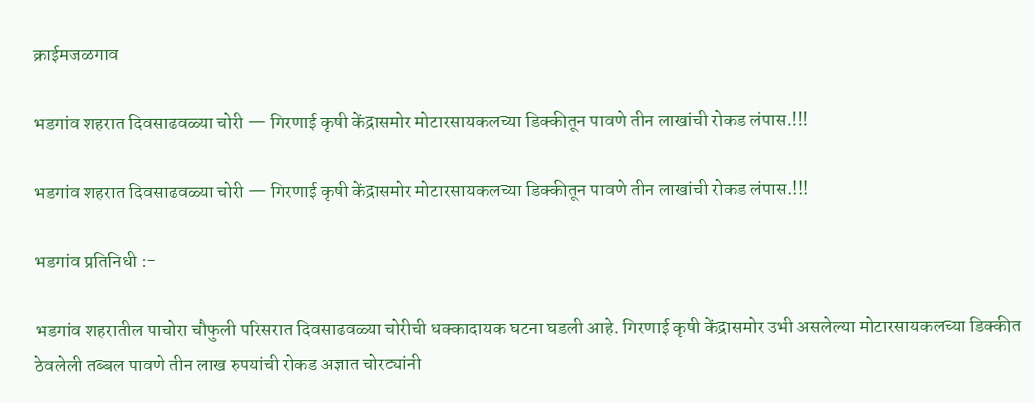क्राईमजळगाव

भडगांव शहरात दिवसाढवळ्या चोरी — गिरणाई कृषी केंद्रासमोर मोटारसायकलच्या डिक्कीतून पावणे तीन लाखांची रोकड लंपास.!!!

भडगांव शहरात दिवसाढवळ्या चोरी — गिरणाई कृषी केंद्रासमोर मोटारसायकलच्या डिक्कीतून पावणे तीन लाखांची रोकड लंपास.!!!

भडगांव प्रतिनिधी :-

भडगांव शहरातील पाचोरा चौफुली परिसरात दिवसाढवळ्या चोरीची धक्कादायक घटना घडली आहे. गिरणाई कृषी केंद्रासमोर उभी असलेल्या मोटारसायकलच्या डिक्कीत ठेवलेली तब्बल पावणे तीन लाख रुपयांची रोकड अज्ञात चोरट्यांनी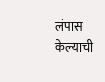लंपास केल्याची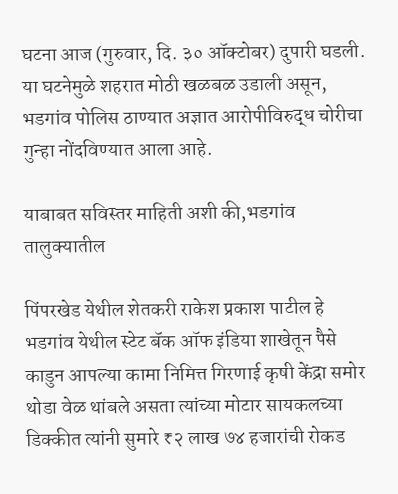घटना आज (गुरुवार, दि. ३० ऑक्टोबर) दुपारी घडली. या घटनेमुळे शहरात मोठी खळबळ उडाली असून, भडगांव पोलिस ठाण्यात अज्ञात आरोपीविरुद्ध चोरीचा गुन्हा नोंदविण्यात आला आहे.

याबाबत सविस्तर माहिती अशी की,भडगांव तालुक्यातील

पिंपरखेड येथील शेतकरी राकेश प्रकाश पाटील हे भडगांव येथील स्टेट बॅक ऑफ इंडिया शाखेतून पैसे काडुन आपल्या कामा निमित्त गिरणाई कृषी केंद्रा समोर थोडा वेळ थांबले असता त्यांच्या मोटार सायकलच्या डिक्कीत त्यांनी सुमारे ₹२ लाख ७४ हजारांची रोकड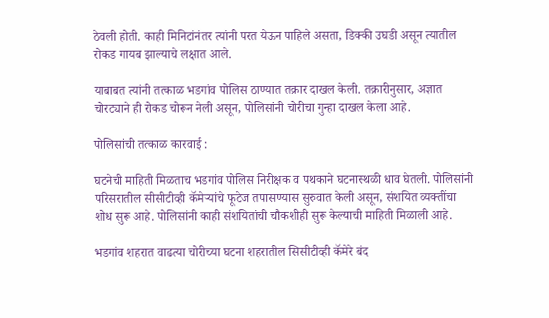ठेवली होती. काही मिनिटांनंतर त्यांनी परत येऊन पाहिले असता, डिक्की उघडी असून त्यातील रोकड गायब झाल्याचे लक्षात आले.

याबाबत त्यांनी तत्काळ भडगांव पोलिस ठाण्यात तक्रार दाखल केली. तक्रारीनुसार, अज्ञात चोरट्याने ही रोकड चोरून नेली असून, पोलिसांनी चोरीचा गुन्हा दाखल केला आहे.

पोलिसांची तत्काळ कारवाई :

घटनेची माहिती मिळताच भडगांव पोलिस निरीक्षक व पथकाने घटनास्थळी धाव घेतली. पोलिसांनी परिसरातील सीसीटीव्ही कॅमेऱ्यांचे फूटेज तपासण्यास सुरुवात केली असून, संशयित व्यक्तींचा शोध सुरू आहे. पोलिसांनी काही संशयितांची चौकशीही सुरू केल्याची माहिती मिळाली आहे.

भडगांव शहरात वाढत्या चोरीच्या घटना शहरातील सिसीटीव्ही कॅमेरे बंद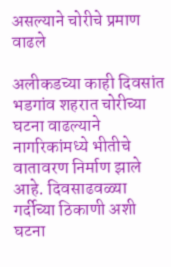असल्याने चोरीचे प्रमाण वाढले

अलीकडच्या काही दिवसांत भडगांव शहरात चोरीच्या घटना वाढल्याने नागरिकांमध्ये भीतीचे वातावरण निर्माण झाले आहे. दिवसाढवळ्या गर्दीच्या ठिकाणी अशी घटना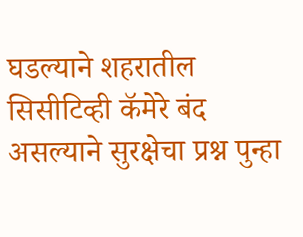घडल्याने शहरातील सिसीटिव्ही कॅमेरे बंद असल्याने सुरक्षेचा प्रश्न पुन्हा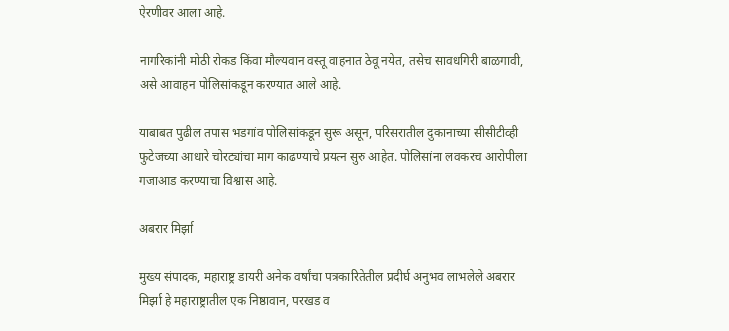ऐरणीवर आला आहे.

नागरिकांनी मोठी रोकड किंवा मौल्यवान वस्तू वाहनात ठेवू नयेत, तसेच सावधगिरी बाळगावी, असे आवाहन पोलिसांकडून करण्यात आले आहे.

याबाबत पुढील तपास भडगांव पोलिसांकडून सुरू असून, परिसरातील दुकानाच्या सीसीटीव्ही फुटेजच्या आधारे चोरट्यांचा माग काढण्याचे प्रयत्न सुरु आहेत. पोलिसांना लवकरच आरोपीला गजाआड करण्याचा विश्वास आहे.

अबरार मिर्झा

मुख्य संपादक, महाराष्ट्र डायरी अनेक वर्षांचा पत्रकारितेतील प्रदीर्घ अनुभव लाभलेले अबरार मिर्झा हे महाराष्ट्रातील एक निष्ठावान, परखड व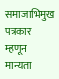समाजाभिमुख पत्रकार म्हणून मान्यता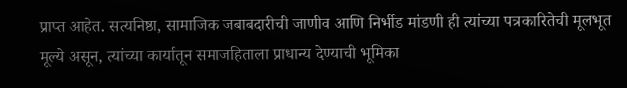प्राप्त आहेत. सत्यनिष्ठा, सामाजिक जबाबदारीची जाणीव आणि निर्भीड मांडणी ही त्यांच्या पत्रकारितेची मूलभूत मूल्ये असून, त्यांच्या कार्यातून समाजहिताला प्राधान्य देण्याची भूमिका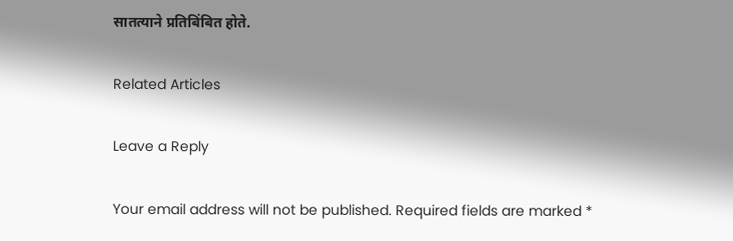सातत्याने प्रतिबिंबित होते.

Related Articles

Leave a Reply

Your email address will not be published. Required fields are marked *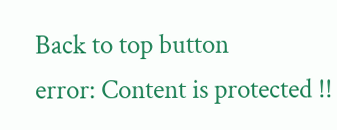Back to top button
error: Content is protected !!